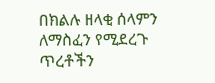በክልሉ ዘላቂ ሰላምን ለማስፈን የሚደረጉ ጥረቶችን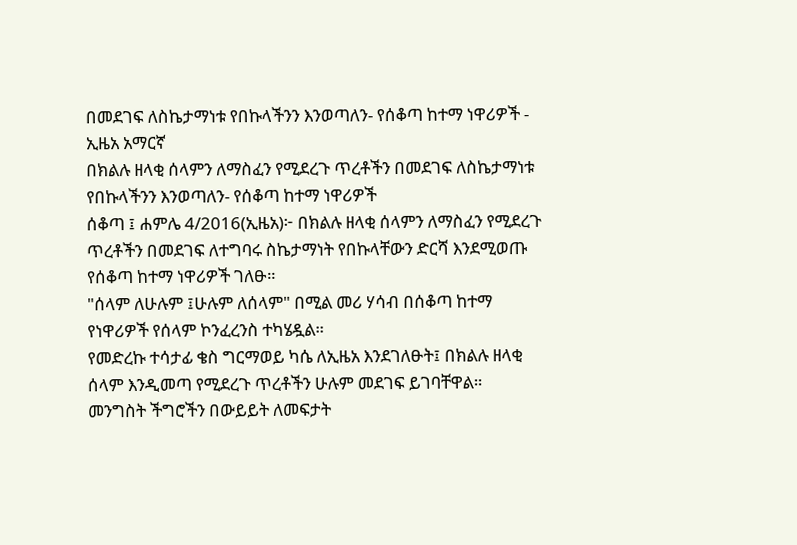በመደገፍ ለስኬታማነቱ የበኩላችንን እንወጣለን- የሰቆጣ ከተማ ነዋሪዎች - ኢዜአ አማርኛ
በክልሉ ዘላቂ ሰላምን ለማስፈን የሚደረጉ ጥረቶችን በመደገፍ ለስኬታማነቱ የበኩላችንን እንወጣለን- የሰቆጣ ከተማ ነዋሪዎች
ሰቆጣ ፤ ሐምሌ 4/2016(ኢዜአ)፦ በክልሉ ዘላቂ ሰላምን ለማስፈን የሚደረጉ ጥረቶችን በመደገፍ ለተግባሩ ስኬታማነት የበኩላቸውን ድርሻ እንደሚወጡ የሰቆጣ ከተማ ነዋሪዎች ገለፁ።
"ሰላም ለሁሉም ፤ሁሉም ለሰላም" በሚል መሪ ሃሳብ በሰቆጣ ከተማ የነዋሪዎች የሰላም ኮንፈረንስ ተካሄዷል።
የመድረኩ ተሳታፊ ቄስ ግርማወይ ካሴ ለኢዜአ እንደገለፁት፤ በክልሉ ዘላቂ ሰላም እንዲመጣ የሚደረጉ ጥረቶችን ሁሉም መደገፍ ይገባቸዋል።
መንግስት ችግሮችን በውይይት ለመፍታት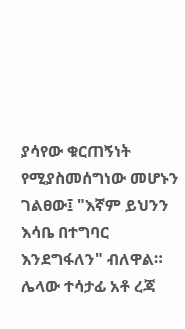ያሳየው ቁርጠኝነት የሚያስመሰግነው መሆኑን ገልፀው፤ "እኛም ይህንን እሳቤ በተግባር እንደግፋለን" ብለዋል።
ሌላው ተሳታፊ አቶ ረጃ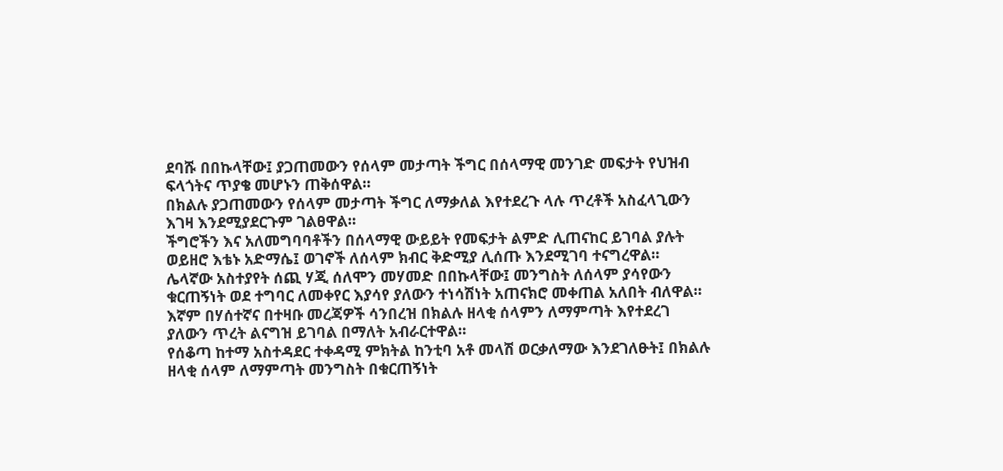ደባሹ በበኩላቸው፤ ያጋጠመውን የሰላም መታጣት ችግር በሰላማዊ መንገድ መፍታት የህዝብ ፍላጎትና ጥያቄ መሆኑን ጠቅሰዋል።
በክልሉ ያጋጠመውን የሰላም መታጣት ችግር ለማቃለል እየተደረጉ ላሉ ጥረቶች አስፈላጊውን እገዛ እንደሚያደርጉም ገልፀዋል።
ችግሮችን እና አለመግባባቶችን በሰላማዊ ውይይት የመፍታት ልምድ ሊጠናከር ይገባል ያሉት ወይዘሮ እቴኑ አድማሴ፤ ወገኖች ለሰላም ክብር ቅድሚያ ሊሰጡ እንደሚገባ ተናግረዋል።
ሌላኛው አስተያየት ሰጪ ሃጂ ሰለሞን መሃመድ በበኩላቸው፤ መንግስት ለሰላም ያሳየውን ቁርጠኝነት ወደ ተግባር ለመቀየር እያሳየ ያለውን ተነሳሽነት አጠናክሮ መቀጠል አለበት ብለዋል።
እኛም በሃሰተኛና በተዛቡ መረጃዎች ሳንበረዝ በክልሉ ዘላቂ ሰላምን ለማምጣት እየተደረገ ያለውን ጥረት ልናግዝ ይገባል በማለት አብራርተዋል።
የሰቆጣ ከተማ አስተዳደር ተቀዳሚ ምክትል ከንቲባ አቶ መላሽ ወርቃለማው እንደገለፁት፤ በክልሉ ዘላቂ ሰላም ለማምጣት መንግስት በቁርጠኝነት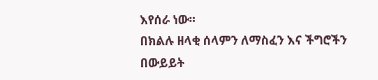እየሰራ ነው።
በክልሉ ዘላቂ ሰላምን ለማስፈን እና ችግሮችን በውይይት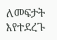ለመፍታት እየተደረጉ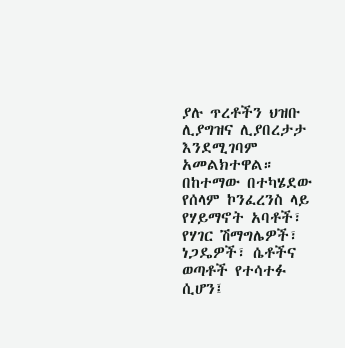ያሉ ጥረቶችን ህዝቡ ሊያግዝና ሊያበረታታ እንደሚገባም አመልክተዋል።
በከተማው በተካሄደው የሰላም ኮንፈረንስ ላይ የሃይማኖት አባቶች፣ የሃገር ሽማግሌዎች፣ ነጋዴዎች፣ ሴቶችና ወጣቶች የተሳተፉ ሲሆን፤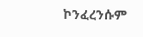ኮንፈረንሱም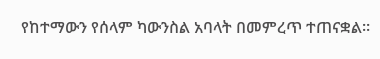የከተማውን የሰላም ካውንስል አባላት በመምረጥ ተጠናቋል።